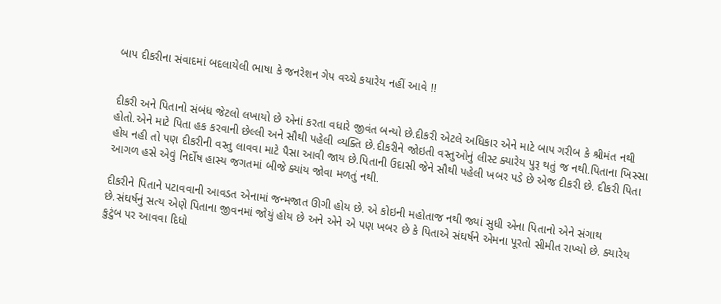બાપ દીકરીના સંવાદમાં બદલાયેલી ભાષા કે જનરેશન ગેપ વચ્ચે કયારેય નહીં આવે !!


દીકરી અને પિતાનો સંબંધ જેટલો લખાયો છે એનાં કરતા વધારે જીવંત બન્યો છે.દીકરી એટલે અધિકાર એને માટે બાપ ગરીબ કે શ્રીમંત નથી હોતો.એને માટે પિતા હક કરવાની છેલ્લી અને સૌથી પહેલી વ્યક્તિ છે.દીકરીને જોઇતી વસ્તુઓનું લીસ્ટ ક્યારેય પુરૂ થતું જ નથી.પિતાના ખિસ્સા હોય નહી તો પણ દીકરીની વસ્તુ લાવવા માટે પૈસા આવી જાય છે.પિતાની ઉદાસી જેને સૌથી પહેલી ખબર પડે છે એજ દીકરી છે. દીકરી પિતા આગળ હસે એવું નિર્દોષ હાસ્ય જગતમાં બીજે ક્યાંય જોવા મળતું નથી.

દીકરીને‌ પિતાને પટાવવાની આવડત એનામાં જન્મજાત ઊગી હોય છે. એ કોઇની મહોતાજ નથી જ્યાં સુધી એના પિતાનો એને સંગાથ છે.સંઘર્ષનું સત્ય એણે પિતાના જીવનમાં જોયું હોય છે અને એને એ પણ ખબર છે કે પિતાએ સંઘર્ષને એમના પૂરતો સીમીત રાખ્યો છે. ક્યારેય કુટુંબ પર આવવા દિધો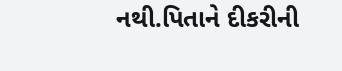નથી.પિતાને દીકરીની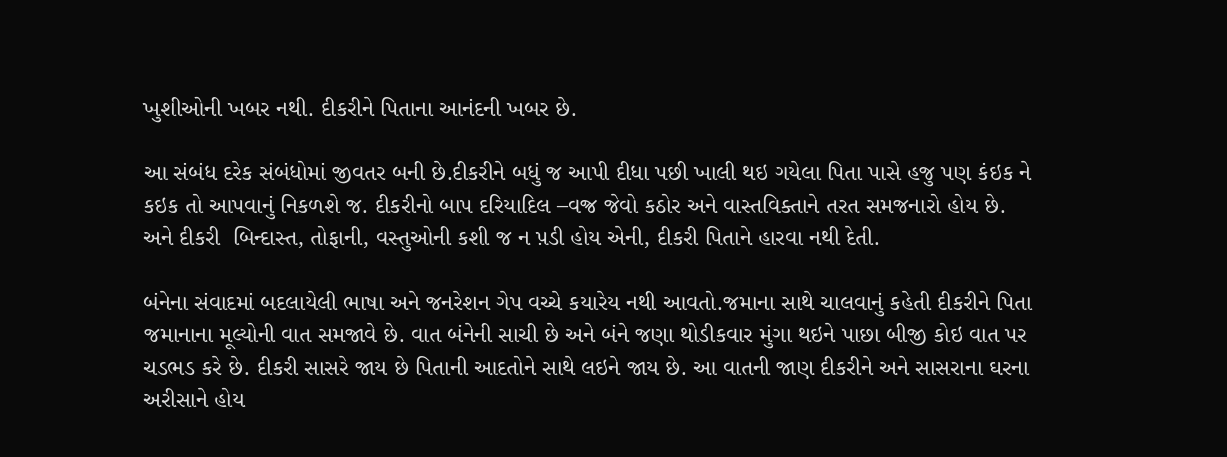ખુશીઓની ખબર નથી. દીકરીને પિતાના આનંદની ખબર છે.

આ સંબંધ દરેક સંબંધોમાં જીવતર બની છે.દીકરીને બધું જ આપી દીધા પછી ખાલી થઇ ગયેલા પિતા પાસે હજુ પણ કંઇક ને કઇક તો આપવાનું નિકળશે જ. દીકરીનો બાપ દરિયાદિલ –વજ્ર જેવો કઠોર અને વાસ્તવિક્તાને તરત સમજનારો હોય છે. અને દીકરી  બિન્દાસ્ત, તોફાની, વસ્તુઓની કશી જ ન પ઼ડી હોય એની, દીકરી પિતાને હારવા નથી દેતી.

બંનેના સંવાદમાં બદલાયેલી ભાષા અને જનરેશન ગેપ વચ્ચે કયારેય નથી આવતો.જમાના સાથે ચાલવાનું કહેતી દીકરીને પિતા જમાનાના મૂલ્યોની વાત સમજાવે છે. વાત બંનેની સાચી છે અને બંને જણા થોડીકવાર મુંગા થઇને પાછા બીજી કોઇ વાત પર ચડભડ કરે છે. દીકરી સાસરે જાય છે પિતાની આદતોને સાથે લઇને જાય છે. આ વાતની જાણ દીકરીને અને સાસરાના ઘરના અરીસાને હોય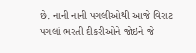છે. નાની નાની પગલીઓથી આજે વિરાટ પગલાં ભરતી દીકરીઓને જોઇને જે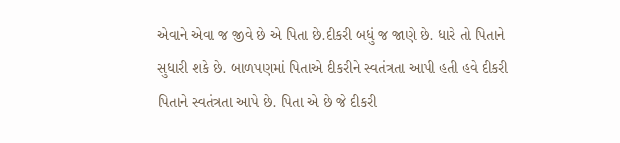એવાને એવા જ જીવે છે એ પિતા છે.દીકરી બધું જ જાણે છે. ધારે તો પિતાને સુધારી શકે છે. બાળપણમાં પિતાએ દીકરીને સ્વતંત્રતા આપી હતી હવે દીકરી પિતાને સ્વતંત્રતા આપે છે. પિતા એ છે જે દીકરી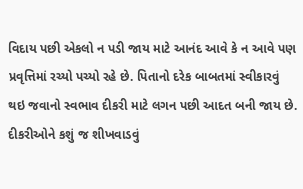વિદાય પછી એકલો ન પડી જાય માટે આનંદ આવે કે ન આવે પણ પ્રવૃત્તિમાં રચ્યો પચ્યો રહે છે. પિતાનો દરેક બાબતમાં સ્વીકારવું થઇ જવાનો સ્વભાવ દીકરી માટે લગન પછી આદત બની જાય છે. દીકરીઓને કશું જ શીખવાડવું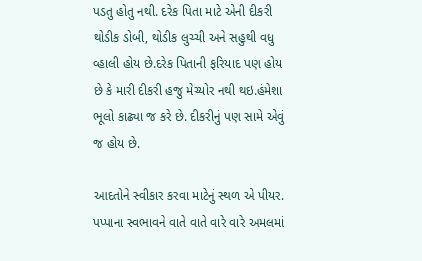પડતુ હોતુ નથી. દરેક પિતા માટે એની દીકરી થોડીક ડોબી, થોડીક લુચ્ચી અને સહુથી વધુ વ્હાલી હોય છે.દરેક પિતાની ફરિયાદ પણ હોય છે કે મારી દીકરી હજુ મેચ્યોર નથી થઇ.હંમેશા ભૂલો કાઢ્યા જ કરે છે. દીકરીનું પણ સામે એવું જ હોય છે.

આદતોને સ્વીકાર કરવા માટેનું સ્થળ એ પીયર. પપ્પાના સ્વભાવને વાતે વાતે વારે વારે અમલમાં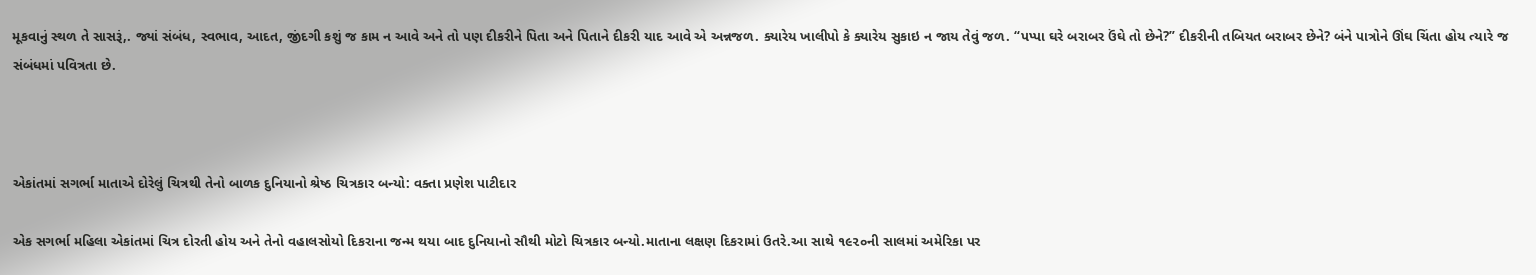મૂકવાનું સ્થળ તે સાસરૂં,. જ્યાં સંબંધ, સ્વભાવ, આદત, જીંદગી કશું જ કામ ન આવે અને તો પણ દીકરીને પિતા અને પિતાને દીકરી યાદ આવે એ અન્નજળ. ક્યારેય ખાલીપો કે ક્યારેય સુકાઇ ન જાય તેવું જળ. “પપ્પા ઘરે બરાબર ઉંઘે તો છેને?” દીકરીની તબિયત બરાબર છેને? બંને પાત્રોને ઊંઘ ચિંતા હોય ત્યારે જ સંબંધમાં પવિત્રતા છે.



એકાંતમાં સગર્ભા માતાએ દોરેલું ચિત્રથી તેનો બાળક દુનિયાનો શ્રેષ્ઠ ચિત્રકાર બન્યો: વક્તા પ્રણેશ પાટીદાર

એક સગર્ભા મહિલા એકાંતમાં ચિત્ર દોરતી હોય અને તેનો વહાલસોયો દિકરાના જન્મ થયા બાદ દુનિયાનો સૌથી મોટો ચિત્રકાર બન્યો.માતાના લક્ષણ દિકરામાં ઉતરે.આ સાથે ૧૯૨૦ની સાલમાં અમેરિકા પર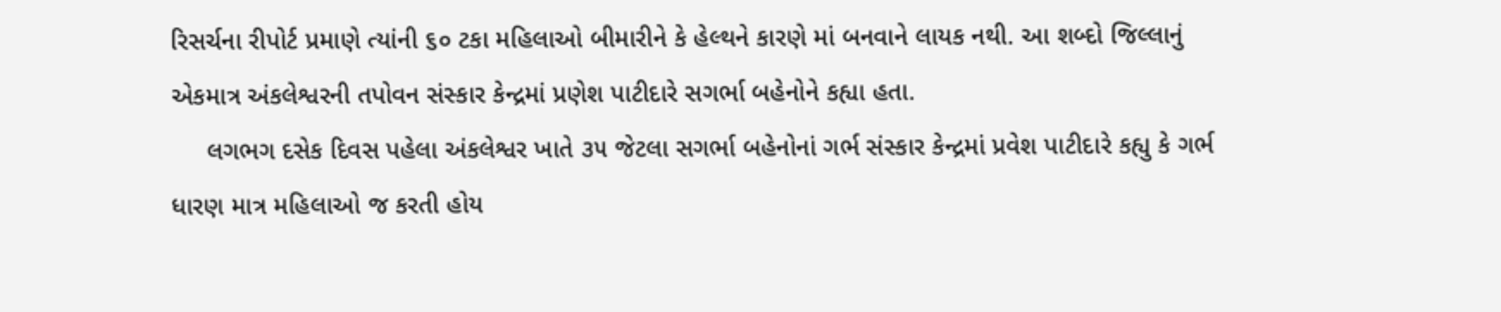રિસર્ચના રીપોર્ટ પ્રમાણે ત્યાંની ૬૦ ટકા મહિલાઓ બીમારીને કે હેલ્થને કારણે માં બનવાને લાયક નથી. આ શબ્દો જિલ્લાનું એકમાત્ર અંકલેશ્વરની તપોવન સંસ્કાર કેન્દ્રમાં પ્રણેશ પાટીદારે સગર્ભા બહેનોને કહ્યા હતા.
     લગભગ દસેક દિવસ પહેલા અંકલેશ્વર ખાતે ૩૫ જેટલા સગર્ભા બહેનોનાં ગર્ભ સંસ્કાર કેન્દ્રમાં પ્રવેશ પાટીદારે કહ્યુ કે ગર્ભ ધારણ માત્ર મહિલાઓ જ કરતી હોય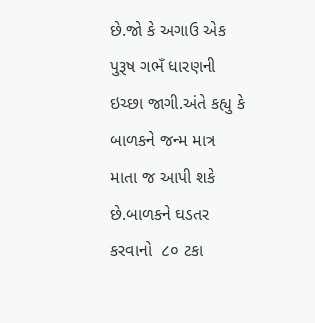છે.જો કે અગાઉ એક પુરૂષ ગભઁ ધારણની ઇચ્છા જાગી.અંતે કહ્યુ કે બાળકને જન્મ માત્ર માતા જ આપી શકે છે.બાળકને ઘડતર કરવાનો  ૮૦ ટકા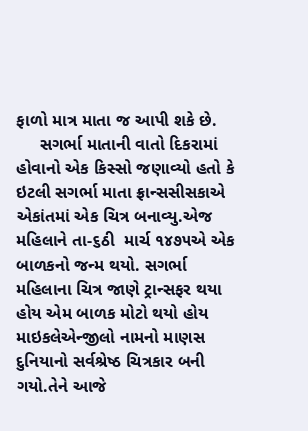ફાળો માત્ર માતા જ આપી શકે છે.
     સગર્ભા માતાની વાતો દિકરામાં હોવાનો એક કિસ્સો જણાવ્યો હતો કે ઇટલી સગર્ભા માતા ફ્રાન્સસીસકાએ એકાંતમાં એક ચિત્ર બનાવ્યુ.એજ મહિલાને તા-૬ઠી  માર્ચ ૧૪૭૫એ એક બાળકનો જન્મ થયો. સગર્ભા મહિલાના ચિત્ર જાણે ટ્રાન્સફર થયા હોય એમ બાળક મોટો થયો હોય માઇકલેએન્જીલો નામનો માણસ દુનિયાનો સર્વશ્રેષ્ઠ ચિત્રકાર બની ગયો.તેને આજે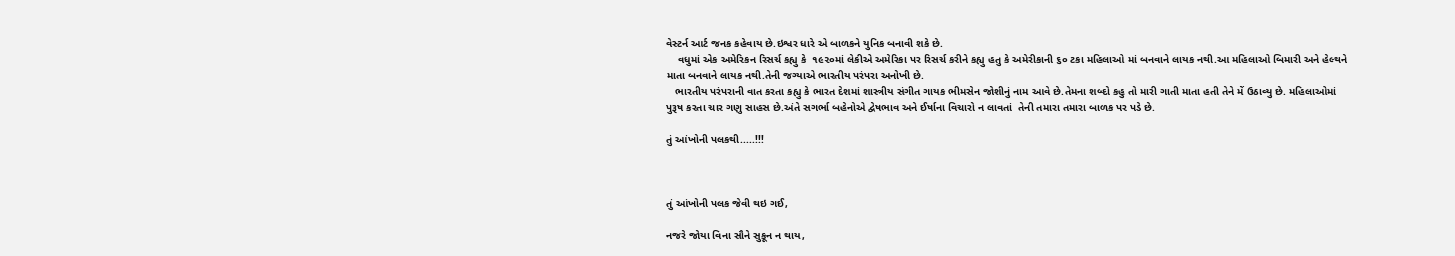વેસ્ટર્ન આર્ટ જનક કહેવાય છે.ઇશ્વર ધારે એ બાળકને યુનિક બનાવી શકે છે.
    વધુમાં એક અમેરિકન રિસર્ચ કહ્યુ કે  ૧૯૨૦માં લેકીએ અમેરિકા પર રિસર્ચ કરીને કહ્યુ હતુ કે અમેરીકાની ૬૦ ટકા મહિલાઓ માં બનવાને લાયક નથી.આ મહિલાઓ બિમારી અને હેલ્થને માતા બનવાને લાયક નથી.તેની જગ્યાએ ભારતીય પરંપરા અનોખી છે.
   ભારતીય પરંપરાની વાત કરતા કહ્યુ કે ભારત દેશમાં શાસ્ત્રીય સંગીત ગાયક ભીમસેન જોશીનું નામ આવે છે.તેમના શબ્દો કહુ તો મારી ગાતી માતા હતી તેને મેં ઉઠાવ્યુ છે. મહિલાઓમાં પુરૂષ કરતા ચાર ગણુ સાહસ છે.અંતે સગર્ભા બહેનોએ દ્વેષભાવ અને ઈર્ષાના વિચારો ન લાવતાં  તેની તમારા તમારા બાળક પર પડે છે.

તું આંખોની પલકથી.....!!!



તું આંખોની પલક જેવી થઇ ગઈ,

નજરે જોયા વિના સૌને સુકૂન ન થાય,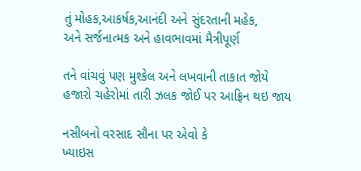તું મોહક,આકર્ષક,આનંદી અને સુંદરતાની મહેક,
અને સર્જનાત્મક અને હાવભાવમાં મૈત્રીપૂર્ણ

તને વાંચવું પણ મુશ્કેલ અને લખવાની તાકાત જોયે
હજારો ચહેરોમાં તારી ઝલક જોઈ પર આફ્રિન થઇ જાય

નસીબનો વરસાદ સૌના પર એવો કે
ખ્યાઇસ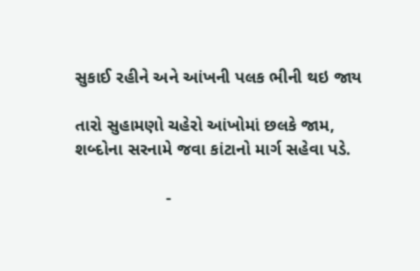સુકાઈ રહીને અને આંખની પલક ભીની થઇ જાય

તારો સુહામણો ચહેરો આંખોમાં છલકે જામ,
શબ્દોના સરનામે જવા કાંટાનો માર્ગ સહેવા પડે.

                   -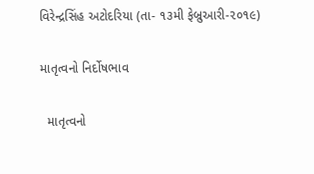વિરેન્દ્રસિંહ અટોદરિયા (તા- ૧૩મી ફેબ્રુઆરી-૨૦૧૯)

માતૃત્વનો નિર્દોષભાવ

  માતૃત્વનો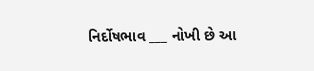નિર્દોષભાવ ___ નોખી છે આ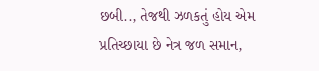છબી.., તેજથી ઝળકતું હોય એમ પ્રતિચ્છાયા છે નેત્ર જળ સમાન,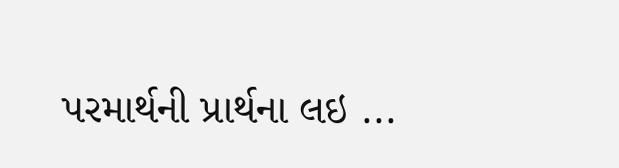પરમાર્થની પ્રાર્થના લઇ ...